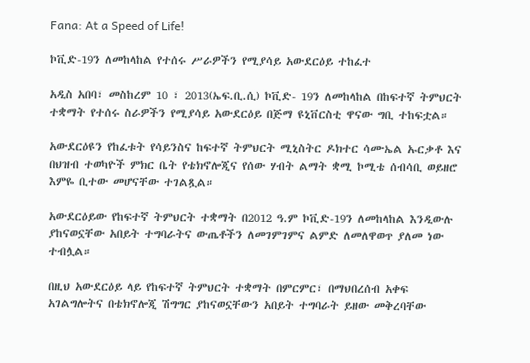Fana: At a Speed of Life!

ኮቪድ-19ን ለመከላከል የተሰሩ ሥራዎችን የሚያሳይ አውደርዕይ ተከፈተ

አዲስ አበባ፣ መስከረም 10 ፣ 2013(ኤፍ.ቢ.ሲ) ኮቪድ- 19ን ለመከላከል በከፍተኛ ትምህርት ተቋማት የተሰሩ ስራዎችን የሚያሳይ አውደርዕይ በጅማ ዩኒቨርስቲ ዋናው ግቢ ተከፍቷል።

አውደርዕዩን የከፈቱት የሳይንስና ከፍተኛ ትምህርት ሚኒስትር ዶክተር ሳሙኤል ኡርቃቶ እና በህዝብ ተወካዮች ምክር ቤት የቴክኖሎጂና የሰው ሃብት ልማት ቋሚ ኮሚቴ ሰብሳቢ ወይዘሮ እምዬ ቢተው መሆናቸው ተገልጿል።

አውደርዕይው የከፍተኛ ትምህርት ተቋማት በ2012 ዓ.ም ኮቪድ-19ን ለመከላከል እንዲውሉ ያከናወኗቸው አበይት ተግባራትና ውጤቶችን ለመገምገምና ልምድ ለመለዋወጥ ያለመ ነው ተብሏል።

በዚህ አውደርዕይ ላይ የከፍተኛ ትምህርት ተቋማት በምርምር፣ በማህበረሰብ አቀፍ አገልግሎትና በቴክኖሎጂ ሽግግር ያከናወኗቸውን አበይት ተግባራት ይዘው መቅረባቸው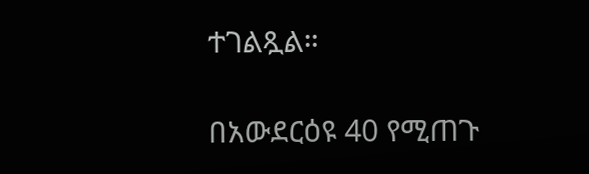ተገልጿል።

በአውደርዕዩ 40 የሚጠጉ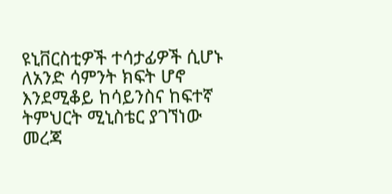ዩኒቨርስቲዎች ተሳታፊዎች ሲሆኑ ለአንድ ሳምንት ክፍት ሆኖ እንደሚቆይ ከሳይንስና ከፍተኛ ትምህርት ሚኒስቴር ያገኘነው መረጃ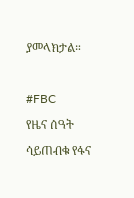ያመላክታል።

#FBC
የዜና ሰዓት ሳይጠብቁ የፋና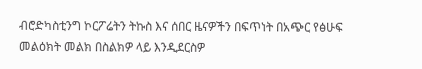ብሮድካስቲንግ ኮርፖሬትን ትኩስ እና ሰበር ዜናዎችን በፍጥነት በአጭር የፅሁፍ መልዕክት መልክ በስልክዎ ላይ እንዲደርስዎ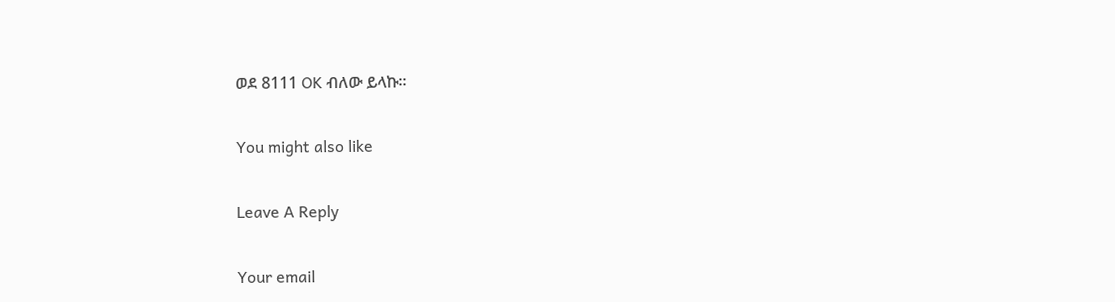ወደ 8111 OK ብለው ይላኩ።

You might also like

Leave A Reply

Your email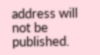address will not be published.